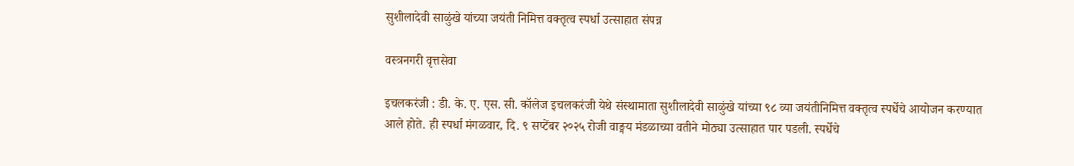सुशीलादेवी साळुंखे यांच्या जयंती निमित्त वक्तृत्व स्पर्धा उत्साहात संपन्न

वस्त्रनगरी वृत्तसेवा

इचलकरंजी : डी. के. ए. एस. सी. कॉलेज इचलकरंजी येथे संस्थामाता सुशीलादेवी साळुंखे यांच्या ९८ व्या जयंतीनिमित्त वक्तृत्व स्पर्धेचे आयोजन करण्यात आले होते. ही स्पर्धा मंगळवार, दि. ९ सप्टेंबर २०२५ रोजी वाङ्मय मंडळाच्या वतीने मोठ्या उत्साहात पार पडली. स्पर्धेचे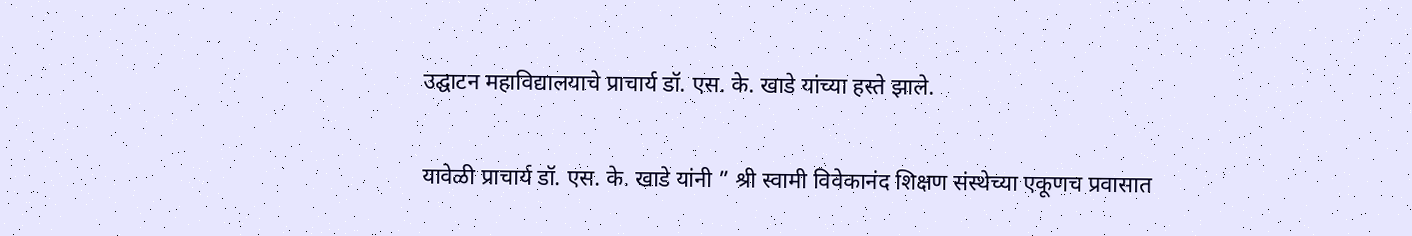उद्घाटन महाविद्यालयाचे प्राचार्य डॉ. एस. के. खाडे यांच्या हस्ते झाले.

यावेळी प्राचार्य डॉ. एस. के. खाडे यांनी ” श्री स्वामी विवेकानंद शिक्षण संस्थेच्या एकूणच प्रवासात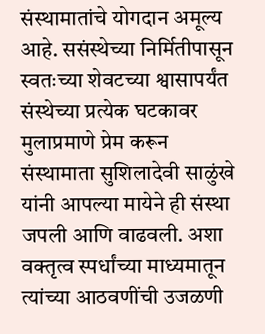संस्थामातांचे योगदान अमूल्य आहे. ससंस्थेच्या निर्मितीपासून स्वतःच्या शेवटच्या श्वासापर्यंत संस्थेच्या प्रत्येक घटकावर मुलाप्रमाणे प्रेम करून संस्थामाता सुशिलादेवी साळुंखे यांनी आपल्या मायेने ही संस्था जपली आणि वाढवली. अशा वक्तृत्व स्पर्धांच्या माध्यमातून त्यांच्या आठवणींची उजळणी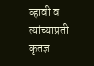व्हावी व त्यांच्याप्रती कृतज्ञ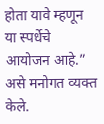होता यावे म्हणून या स्पर्धेचे आयोजन आहे.” असे मनोगत व्यक्त केले.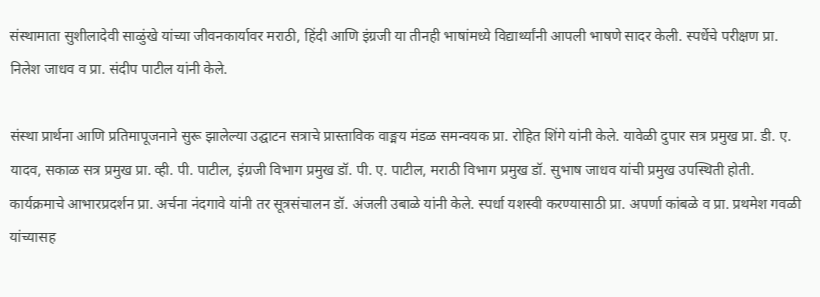संस्थामाता सुशीलादेवी साळुंखे यांच्या जीवनकार्यावर मराठी, हिंदी आणि इंग्रजी या तीनही भाषांमध्ये विद्यार्थ्यांनी आपली भाषणे सादर केली. स्पर्धेचे परीक्षण प्रा. निलेश जाधव व प्रा. संदीप पाटील यांनी केले.

संस्था प्रार्थना आणि प्रतिमापूजनाने सुरू झालेल्या उद्घाटन सत्राचे प्रास्ताविक वाङ्मय मंडळ समन्वयक प्रा. रोहित शिंगे यांनी केले. यावेळी दुपार सत्र प्रमुख प्रा. डी. ए. यादव, सकाळ सत्र प्रमुख प्रा. व्ही. पी. पाटील, इंग्रजी विभाग प्रमुख डॉ. पी. ए. पाटील, मराठी विभाग प्रमुख डॉ. सुभाष जाधव यांची प्रमुख उपस्थिती होती. कार्यक्रमाचे आभारप्रदर्शन प्रा. अर्चना नंदगावे यांनी तर सूत्रसंचालन डॉ. अंजली उबाळे यांनी केले. स्पर्धा यशस्वी करण्यासाठी प्रा. अपर्णा कांबळे व प्रा. प्रथमेश गवळी यांच्यासह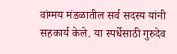वांग्मय मंडळातील सर्व सदस्य यांनी सहकार्य केले. या स्पर्धेसाठी गुरुदेव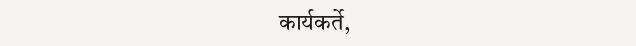कार्यकर्ते,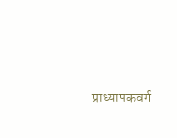प्राध्यापकवर्ग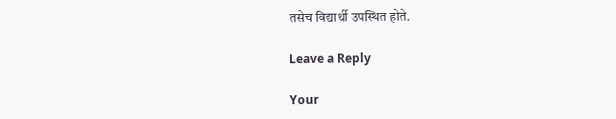तसेच विद्यार्थी उपस्थित होते.

Leave a Reply

Your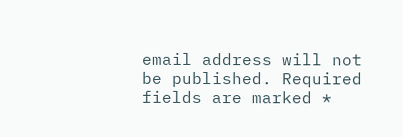email address will not be published. Required fields are marked *